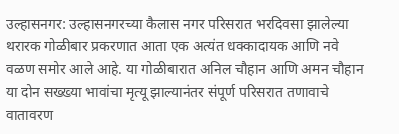उल्हासनगर: उल्हासनगरच्या कैलास नगर परिसरात भरदिवसा झालेल्या थरारक गोळीबार प्रकरणात आता एक अत्यंत धक्कादायक आणि नवे वळण समोर आले आहे. या गोळीबारात अनिल चौहान आणि अमन चौहान या दोन सख्ख्या भावांचा मृत्यू झाल्यानंतर संपूर्ण परिसरात तणावाचे वातावरण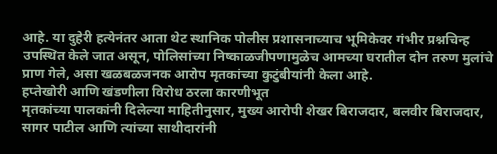आहे. या दुहेरी हत्येनंतर आता थेट स्थानिक पोलीस प्रशासनाच्याच भूमिकेवर गंभीर प्रश्नचिन्ह उपस्थित केले जात असून, पोलिसांच्या निष्काळजीपणामुळेच आमच्या घरातील दोन तरुण मुलांचे प्राण गेले, असा खळबळजनक आरोप मृतकांच्या कुटुंबीयांनी केला आहे.
हप्तेखोरी आणि खंडणीला विरोध ठरला कारणीभूत
मृतकांच्या पालकांनी दिलेल्या माहितीनुसार, मुख्य आरोपी शेखर बिराजदार, बलवीर बिराजदार, सागर पाटील आणि त्यांच्या साथीदारांनी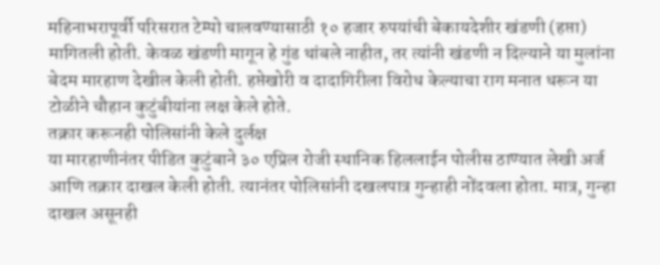महिनाभरापूर्वी परिसरात टेम्पो चालवण्यासाठी १० हजार रुपयांची बेकायदेशीर खंडणी (हप्ता) मागितली होती. केवळ खंडणी मागून हे गुंड थांबले नाहीत, तर त्यांनी खंडणी न दिल्याने या मुलांना बेदम मारहाण देखील केली होती. हप्तेखोरी व दादागिरीला विरोध केल्याचा राग मनात धरून या टोळीने चौहान कुटुंबीयांना लक्ष केले होते.
तक्रार करूनही पोलिसांनी केले दुर्लक्ष
या मारहाणीनंतर पीडित कुटुंबाने ३० एप्रिल रोजी स्थानिक हिललाईन पोलीस ठाण्यात लेखी अर्ज आणि तक्रार दाखल केली होती. त्यानंतर पोलिसांनी दखलपात्र गुन्हाही नोंदवला होता. मात्र, गुन्हा दाखल असूनही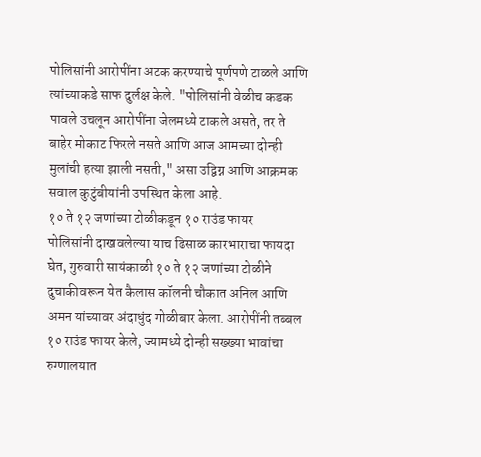पोलिसांनी आरोपींना अटक करण्याचे पूर्णपणे टाळले आणि त्यांच्याकडे साफ दुर्लक्ष केले. "पोलिसांनी वेळीच कडक पावले उचलून आरोपींना जेलमध्ये टाकले असते, तर ते बाहेर मोकाट फिरले नसते आणि आज आमच्या दोन्ही मुलांची हत्या झाली नसती," असा उद्विग्न आणि आक्रमक सवाल कुटुंबीयांनी उपस्थित केला आहे.
१० ते १२ जणांच्या टोळीकडून १० राउंड फायर
पोलिसांनी दाखवलेल्या याच ढिसाळ कारभाराचा फायदा घेत, गुरुवारी सायंकाळी १० ते १२ जणांच्या टोळीने दुचाकीवरून येत कैलास कॉलनी चौकात अनिल आणि अमन यांच्यावर अंदाधुंद गोळीबार केला. आरोपींनी तब्बल १० राउंड फायर केले, ज्यामध्ये दोन्ही सख्ख्या भावांचा रुग्णालयात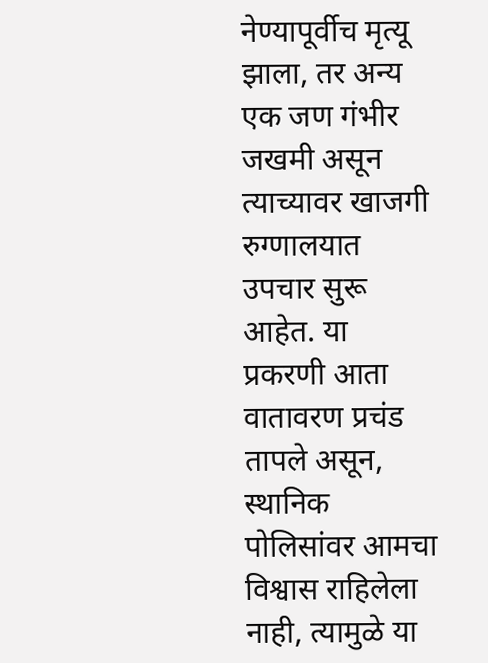नेण्यापूर्वीच मृत्यू झाला, तर अन्य एक जण गंभीर जखमी असून त्याच्यावर खाजगी रुग्णालयात उपचार सुरू आहेत. या प्रकरणी आता वातावरण प्रचंड तापले असून, स्थानिक पोलिसांवर आमचा विश्वास राहिलेला नाही, त्यामुळे या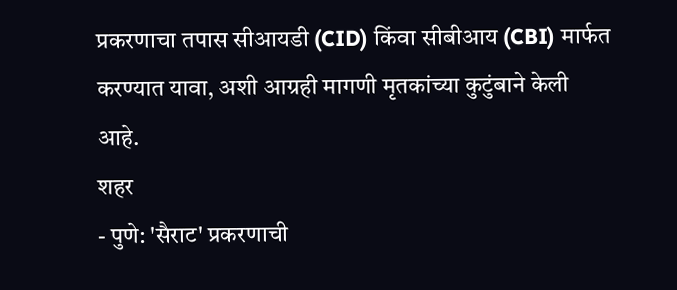प्रकरणाचा तपास सीआयडी (CID) किंवा सीबीआय (CBI) मार्फत करण्यात यावा, अशी आग्रही मागणी मृतकांच्या कुटुंबाने केली आहे.
शहर
- पुणे: 'सैराट' प्रकरणाची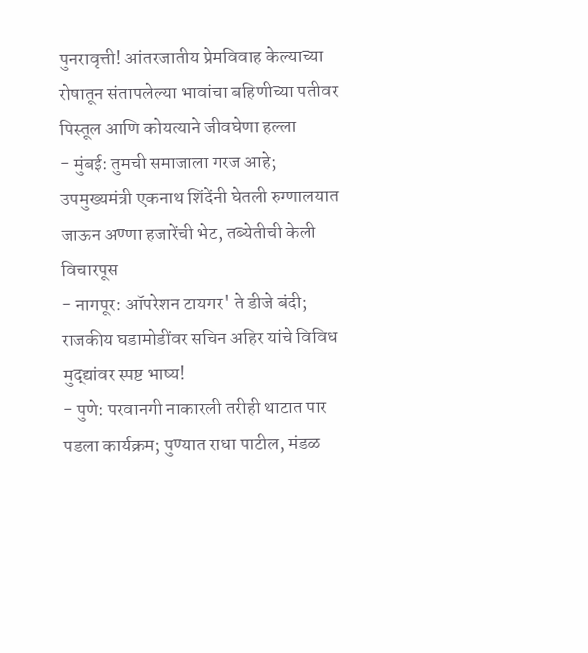पुनरावृत्ती! आंतरजातीय प्रेमविवाह केल्याच्या रोषातून संतापलेल्या भावांचा बहिणीच्या पतीवर पिस्तूल आणि कोयत्याने जीवघेणा हल्ला
- मुंबई: तुमची समाजाला गरज आहे; उपमुख्यमंत्री एकनाथ शिंदेंनी घेतली रुग्णालयात जाऊन अण्णा हजारेंची भेट, तब्येतीची केली विचारपूस
- नागपूर: ऑपरेशन टायगर' ते डीजे बंदी; राजकीय घडामोडींवर सचिन अहिर यांचे विविध मुद्द्यांवर स्पष्ट भाष्य!
- पुणे: परवानगी नाकारली तरीही थाटात पार पडला कार्यक्रम; पुण्यात राधा पाटील, मंडळ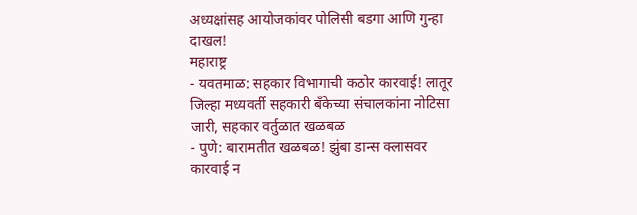अध्यक्षांसह आयोजकांवर पोलिसी बडगा आणि गुन्हा दाखल!
महाराष्ट्र
- यवतमाळ: सहकार विभागाची कठोर कारवाई! लातूर जिल्हा मध्यवर्ती सहकारी बँकेच्या संचालकांना नोटिसा जारी, सहकार वर्तुळात खळबळ
- पुणे: बारामतीत खळबळ! झुंबा डान्स क्लासवर कारवाई न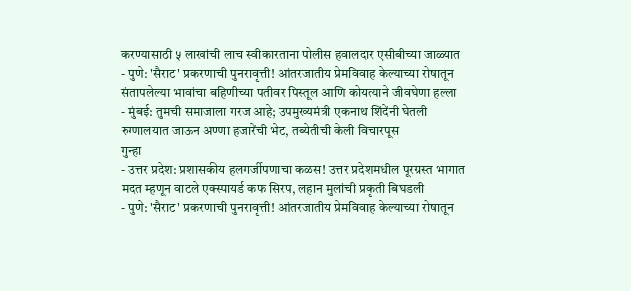करण्यासाठी ५ लाखांची लाच स्वीकारताना पोलीस हवालदार एसीबीच्या जाळ्यात
- पुणे: 'सैराट' प्रकरणाची पुनरावृत्ती! आंतरजातीय प्रेमविवाह केल्याच्या रोषातून संतापलेल्या भावांचा बहिणीच्या पतीवर पिस्तूल आणि कोयत्याने जीवघेणा हल्ला
- मुंबई: तुमची समाजाला गरज आहे; उपमुख्यमंत्री एकनाथ शिंदेंनी घेतली रुग्णालयात जाऊन अण्णा हजारेंची भेट, तब्येतीची केली विचारपूस
गुन्हा
- उत्तर प्रदेश: प्रशासकीय हलगर्जीपणाचा कळस! उत्तर प्रदेशमधील पूरग्रस्त भागात मदत म्हणून वाटले एक्स्पायर्ड कफ सिरप, लहान मुलांची प्रकृती बिघडली
- पुणे: 'सैराट' प्रकरणाची पुनरावृत्ती! आंतरजातीय प्रेमविवाह केल्याच्या रोषातून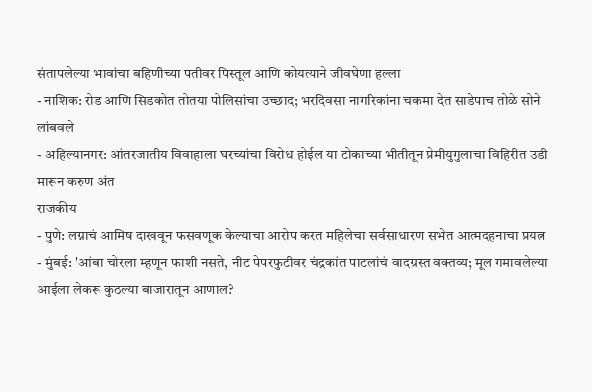संतापलेल्या भावांचा बहिणीच्या पतीवर पिस्तूल आणि कोयत्याने जीवघेणा हल्ला
- नाशिक: रोड आणि सिडकोत तोतया पोलिसांचा उच्छाद; भरदिवसा नागरिकांना चकमा देत साडेपाच तोळे सोने लांबवले
- अहिल्यानगर: आंतरजातीय विवाहाला घरच्यांचा विरोध होईल या टोकाच्या भीतीतून प्रेमीयुगुलाचा विहिरीत उडी मारून करुण अंत
राजकीय
- पुणे: लग्नाचं आमिष दाखवून फसवणूक केल्याचा आरोप करत महिलेचा सर्वसाधारण सभेत आत्मदहनाचा प्रयत्न
- मुंबई: 'आंबा चोरला म्हणून फाशी नसते, नीट पेपरफुटीवर चंद्रकांत पाटलांचं वादग्रस्त वक्तव्य; मूल गमावलेल्या आईला लेकरू कुठल्या बाजारातून आणाल?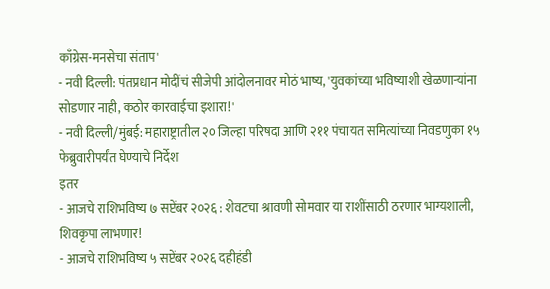काँग्रेस-मनसेचा संताप'
- नवी दिल्ली: पंतप्रधान मोदींचं सीजेपी आंदोलनावर मोठं भाष्य, 'युवकांच्या भविष्याशी खेळणाऱ्यांना सोडणार नाही, कठोर कारवाईचा इशारा!'
- नवी दिल्ली/मुंबई: महाराष्ट्रातील २० जिल्हा परिषदा आणि २११ पंचायत समित्यांच्या निवडणुका १५ फेब्रुवारीपर्यंत घेण्याचे निर्देश
इतर
- आजचे राशिभविष्य ७ सप्टेंबर २०२६ : शेवटचा श्रावणी सोमवार या राशींसाठी ठरणार भाग्यशाली, शिवकृपा लाभणार!
- आजचे राशिभविष्य ५ सप्टेंबर २०२६ दहीहंडी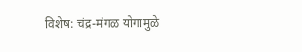विशेष: चंद्र-मंगळ योगामुळे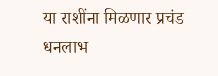या राशींना मिळणार प्रचंड धनलाभ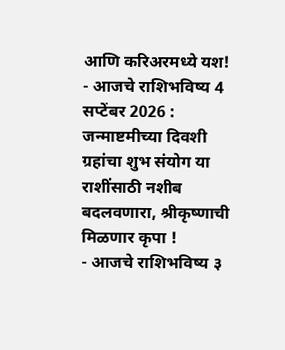आणि करिअरमध्ये यश!
- आजचे राशिभविष्य 4 सप्टेंबर 2026 : जन्माष्टमीच्या दिवशी ग्रहांचा शुभ संयोग या राशींसाठी नशीब बदलवणारा, श्रीकृष्णाची मिळणार कृपा !
- आजचे राशिभविष्य ३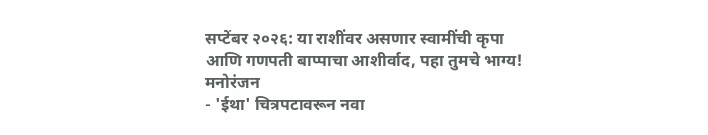सप्टेंबर २०२६: या राशींवर असणार स्वामींची कृपा आणि गणपती बाप्पाचा आशीर्वाद, पहा तुमचे भाग्य!
मनोरंजन
- 'ईथा' चित्रपटावरून नवा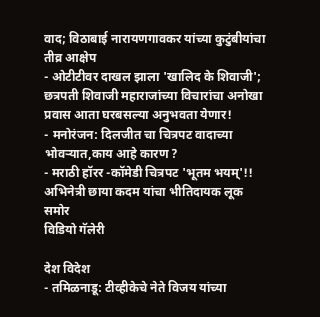वाद; विठाबाई नारायणगावकर यांच्या कुटुंबीयांचा तीव्र आक्षेप
- ओटीटीवर दाखल झाला 'खालिद के शिवाजी'; छत्रपती शिवाजी महाराजांच्या विचारांचा अनोखा प्रवास आता घरबसल्या अनुभवता येणार!
- मनोरंजन: दिलजीत चा चित्रपट वादाच्या भोवऱ्यात,काय आहे कारण ?
- मराठी हॉरर -कॉमेडी चित्रपट 'भूतम भयम्'!! अभिनेत्री छाया कदम यांचा भीतिदायक लूक समोर
विडियो गॅलेरी

देश विदेश
- तमिळनाडू: टीव्हीकेचे नेते विजय यांच्या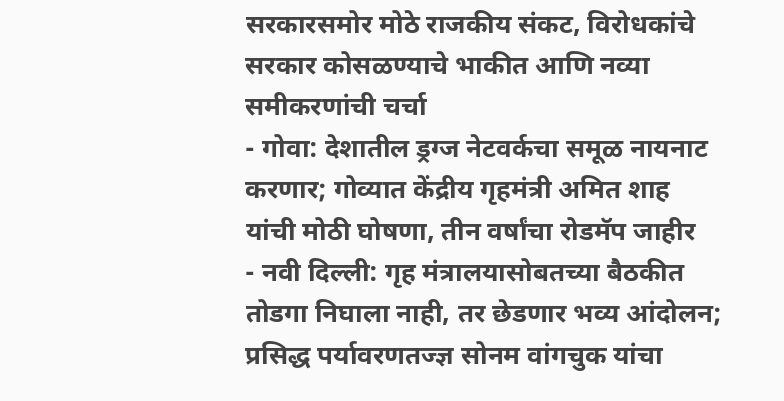सरकारसमोर मोठे राजकीय संकट, विरोधकांचे सरकार कोसळण्याचे भाकीत आणि नव्या समीकरणांची चर्चा
- गोवा: देशातील ड्रग्ज नेटवर्कचा समूळ नायनाट करणार; गोव्यात केंद्रीय गृहमंत्री अमित शाह यांची मोठी घोषणा, तीन वर्षांचा रोडमॅप जाहीर
- नवी दिल्ली: गृह मंत्रालयासोबतच्या बैठकीत तोडगा निघाला नाही, तर छेडणार भव्य आंदोलन; प्रसिद्ध पर्यावरणतज्ज्ञ सोनम वांगचुक यांचा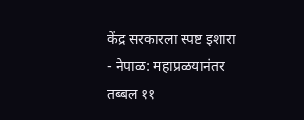केंद्र सरकारला स्पष्ट इशारा
- नेपाळ: महाप्रळयानंतर तब्बल ११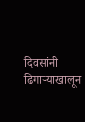दिवसांनी ढिगाऱ्याखालून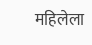महिलेला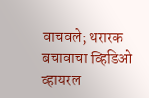वाचवले; थरारक बचावाचा व्हिडिओ व्हायरल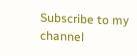Subscribe to my channel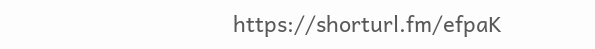https://shorturl.fm/efpaK